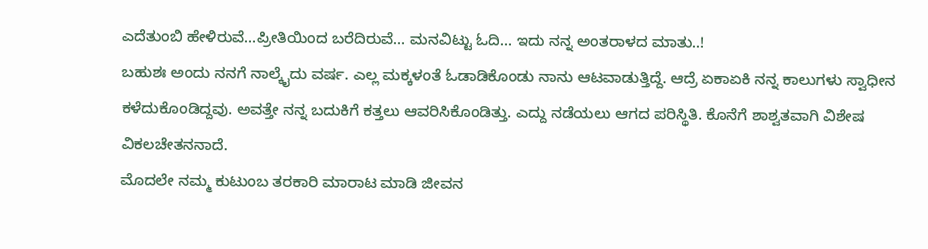ಎದೆತುಂಬಿ ಹೇಳಿರುವೆ…ಪ್ರೀತಿಯಿಂದ ಬರೆದಿರುವೆ… ಮನವಿಟ್ಟು ಓದಿ… ಇದು ನನ್ನ ಅಂತರಾಳದ ಮಾತು..!
ಬಹುಶಃ ಅಂದು ನನಗೆ ನಾಲ್ಕೈದು ವರ್ಷ. ಎಲ್ಲ ಮಕ್ಕಳಂತೆ ಓಡಾಡಿಕೊಂಡು ನಾನು ಆಟವಾಡುತ್ತಿದ್ದೆ. ಆದ್ರೆ ಏಕಾಏಕಿ ನನ್ನ ಕಾಲುಗಳು ಸ್ವಾಧೀನ ಕಳೆದುಕೊಂಡಿದ್ದವು. ಅವತ್ತೇ ನನ್ನ ಬದುಕಿಗೆ ಕತ್ತಲು ಆವರಿಸಿಕೊಂಡಿತ್ತು. ಎದ್ದು ನಡೆಯಲು ಆಗದ ಪರಿಸ್ಥಿತಿ. ಕೊನೆಗೆ ಶಾಶ್ವತವಾಗಿ ವಿಶೇಷ ವಿಕಲಚೇತನನಾದೆ.
ಮೊದಲೇ ನಮ್ಮ ಕುಟುಂಬ ತರಕಾರಿ ಮಾರಾಟ ಮಾಡಿ ಜೀವನ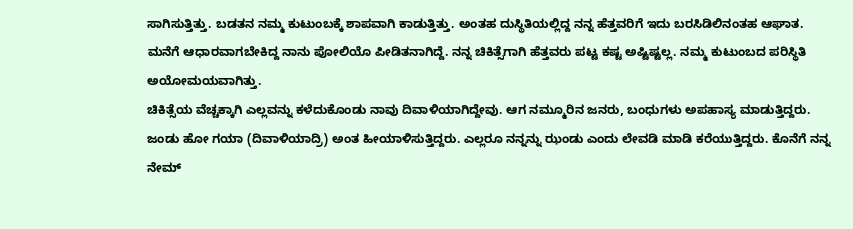ಸಾಗಿಸುತ್ತಿತ್ತು. ಬಡತನ ನಮ್ಮ ಕುಟುಂಬಕ್ಕೆ ಶಾಪವಾಗಿ ಕಾಡುತ್ತಿತ್ತು. ಅಂತಹ ದುಸ್ಥಿತಿಯಲ್ಲಿದ್ದ ನನ್ನ ಹೆತ್ತವರಿಗೆ ಇದು ಬರಸಿಡಿಲಿನಂತಹ ಆಘಾತ. ಮನೆಗೆ ಆಧಾರವಾಗಬೇಕಿದ್ದ ನಾನು ಪೋಲಿಯೊ ಪೀಡಿತನಾಗಿದ್ದೆ. ನನ್ನ ಚಿಕಿತ್ಸೆಗಾಗಿ ಹೆತ್ತವರು ಪಟ್ಟ ಕಷ್ಟ ಅಷ್ಟಿಷ್ಟಲ್ಲ. ನಮ್ಮ ಕುಟುಂಬದ ಪರಿಸ್ಥಿತಿ ಅಯೋಮಯವಾಗಿತ್ತು.
ಚಿಕಿತ್ಸೆಯ ವೆಚ್ಚಕ್ಕಾಗಿ ಎಲ್ಲವನ್ನು ಕಳೆದುಕೊಂಡು ನಾವು ದಿವಾಳಿಯಾಗಿದ್ದೇವು. ಆಗ ನಮ್ಮೂರಿನ ಜನರು, ಬಂಧುಗಳು ಅಪಹಾಸ್ಯ ಮಾಡುತ್ತಿದ್ದರು. ಜಂಡು ಹೋ ಗಯಾ (ದಿವಾಳಿಯಾದ್ರಿ) ಅಂತ ಹೀಯಾಳಿಸುತ್ತಿದ್ದರು. ಎಲ್ಲರೂ ನನ್ನನ್ನು ಝಂಡು ಎಂದು ಲೇವಡಿ ಮಾಡಿ ಕರೆಯುತ್ತಿದ್ದರು. ಕೊನೆಗೆ ನನ್ನ ನೇಮ್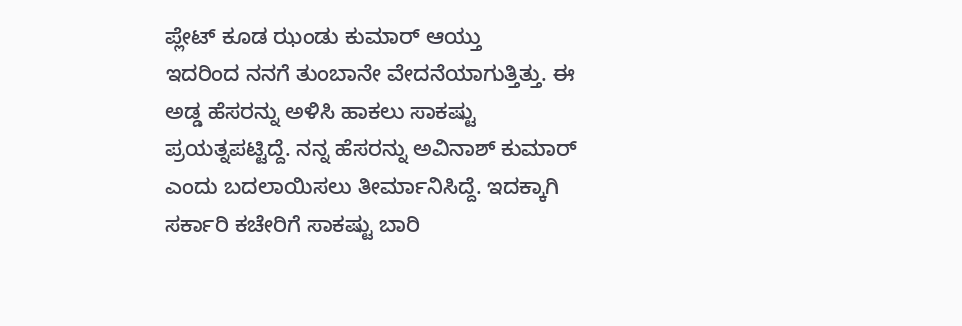ಪ್ಲೇಟ್ ಕೂಡ ಝಂಡು ಕುಮಾರ್ ಆಯ್ತು
ಇದರಿಂದ ನನಗೆ ತುಂಬಾನೇ ವೇದನೆಯಾಗುತ್ತಿತ್ತು. ಈ ಅಡ್ಡ ಹೆಸರನ್ನು ಅಳಿಸಿ ಹಾಕಲು ಸಾಕಷ್ಟು ಪ್ರಯತ್ನಪಟ್ಟಿದ್ದೆ. ನನ್ನ ಹೆಸರನ್ನು ಅವಿನಾಶ್ ಕುಮಾರ್ ಎಂದು ಬದಲಾಯಿಸಲು ತೀರ್ಮಾನಿಸಿದ್ದೆ. ಇದಕ್ಕಾಗಿ ಸರ್ಕಾರಿ ಕಚೇರಿಗೆ ಸಾಕಷ್ಟು ಬಾರಿ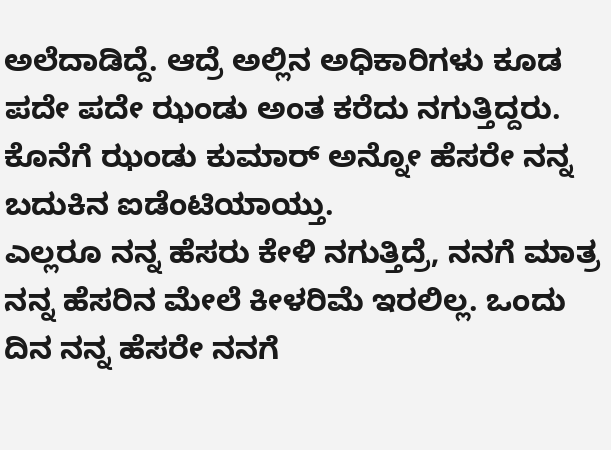ಅಲೆದಾಡಿದ್ದೆ. ಆದ್ರೆ ಅಲ್ಲಿನ ಅಧಿಕಾರಿಗಳು ಕೂಡ ಪದೇ ಪದೇ ಝಂಡು ಅಂತ ಕರೆದು ನಗುತ್ತಿದ್ದರು. ಕೊನೆಗೆ ಝಂಡು ಕುಮಾರ್ ಅನ್ನೋ ಹೆಸರೇ ನನ್ನ ಬದುಕಿನ ಐಡೆಂಟಿಯಾಯ್ತು.
ಎಲ್ಲರೂ ನನ್ನ ಹೆಸರು ಕೇಳಿ ನಗುತ್ತಿದ್ರೆ, ನನಗೆ ಮಾತ್ರ ನನ್ನ ಹೆಸರಿನ ಮೇಲೆ ಕೀಳರಿಮೆ ಇರಲಿಲ್ಲ. ಒಂದು ದಿನ ನನ್ನ ಹೆಸರೇ ನನಗೆ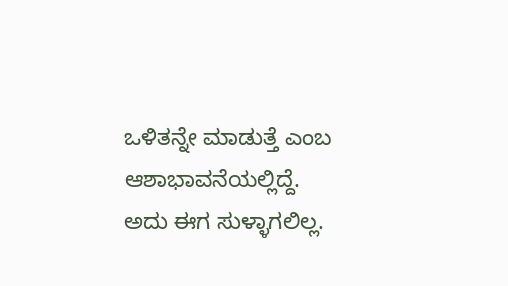ಒಳಿತನ್ನೇ ಮಾಡುತ್ತೆ ಎಂಬ ಆಶಾಭಾವನೆಯಲ್ಲಿದ್ದೆ. ಅದು ಈಗ ಸುಳ್ಳಾಗಲಿಲ್ಲ.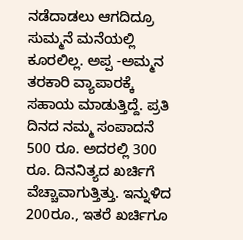ನಡೆದಾಡಲು ಆಗದಿದ್ರೂ ಸುಮ್ಮನೆ ಮನೆಯಲ್ಲಿ ಕೂರಲಿಲ್ಲ. ಅಪ್ಪ -ಅಮ್ಮನ ತರಕಾರಿ ವ್ಯಾಪಾರಕ್ಕೆ ಸಹಾಯ ಮಾಡುತ್ತಿದ್ದೆ. ಪ್ರತಿ ದಿನದ ನಮ್ಮ ಸಂಪಾದನೆ 500 ರೂ. ಅದರಲ್ಲಿ 300 ರೂ. ದಿನನಿತ್ಯದ ಖರ್ಚಿಗೆ ವೆಚ್ಚಾವಾಗುತ್ತಿತ್ತು. ಇನ್ನುಳಿದ 200ರೂ., ಇತರೆ ಖರ್ಚಿಗೂ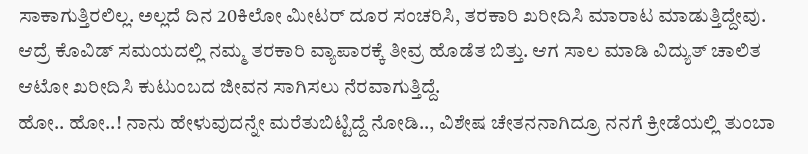ಸಾಕಾಗುತ್ತಿರಲಿಲ್ಲ. ಅಲ್ಲದೆ ದಿನ 20ಕಿಲೋ ಮೀಟರ್ ದೂರ ಸಂಚರಿಸಿ, ತರಕಾರಿ ಖರೀದಿಸಿ ಮಾರಾಟ ಮಾಡುತ್ತಿದ್ದೇವು.
ಆದ್ರೆ ಕೊವಿಡ್ ಸಮಯದಲ್ಲಿ ನಮ್ಮ ತರಕಾರಿ ವ್ಯಾಪಾರಕ್ಕೆ ತೀವ್ರ ಹೊಡೆತ ಬಿತ್ತು. ಆಗ ಸಾಲ ಮಾಡಿ ವಿದ್ಯುತ್ ಚಾಲಿತ ಆಟೋ ಖರೀದಿಸಿ ಕುಟುಂಬದ ಜೀವನ ಸಾಗಿಸಲು ನೆರವಾಗುತ್ತಿದ್ದೆ.
ಹೋ.. ಹೋ..! ನಾನು ಹೇಳುವುದನ್ನೇ ಮರೆತುಬಿಟ್ಟಿದ್ದೆ ನೋಡಿ.., ವಿಶೇಷ ಚೇತನನಾಗಿದ್ರೂ ನನಗೆ ಕ್ರೀಡೆಯಲ್ಲಿ ತುಂಬಾ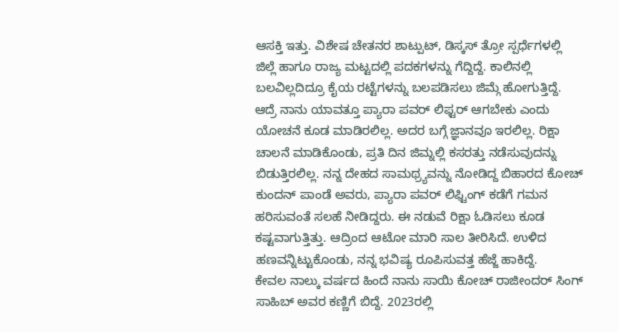ಆಸಕ್ತಿ ಇತ್ತು. ವಿಶೇಷ ಚೇತನರ ಶಾಟ್ಪುಟ್, ಡಿಸ್ಕಸ್ ತ್ರೋ ಸ್ಪರ್ಧೆಗಳಲ್ಲಿ ಜಿಲ್ಲೆ ಹಾಗೂ ರಾಜ್ಯ ಮಟ್ಟದಲ್ಲಿ ಪದಕಗಳನ್ನು ಗೆದ್ದಿದ್ದೆ. ಕಾಲಿನಲ್ಲಿ ಬಲವಿಲ್ಲದಿದ್ರೂ ಕೈಯ ರಟ್ಟೆಗಳನ್ನು ಬಲಪಡಿಸಲು ಜಿಮ್ಗೆ ಹೋಗುತ್ತಿದ್ದೆ.
ಆದ್ರೆ ನಾನು ಯಾವತ್ತೂ ಪ್ಯಾರಾ ಪವರ್ ಲಿಫ್ಟರ್ ಆಗಬೇಕು ಎಂದು ಯೋಚನೆ ಕೂಡ ಮಾಡಿರಲಿಲ್ಲ. ಅದರ ಬಗ್ಗೆ ಜ್ಞಾನವೂ ಇರಲಿಲ್ಲ. ರಿಕ್ಷಾ ಚಾಲನೆ ಮಾಡಿಕೊಂಡು, ಪ್ರತಿ ದಿನ ಜಿಮ್ನಲ್ಲಿ ಕಸರತ್ತು ನಡೆಸುವುದನ್ನು ಬಿಡುತ್ತಿರಲಿಲ್ಲ. ನನ್ನ ದೇಹದ ಸಾಮಥ್ರ್ಯವನ್ನು ನೋಡಿದ್ದ ಬಿಹಾರದ ಕೋಚ್ ಕುಂದನ್ ಪಾಂಡೆ ಅವರು, ಪ್ಯಾರಾ ಪವರ್ ಲಿಫ್ಟಿಂಗ್ ಕಡೆಗೆ ಗಮನ ಹರಿಸುವಂತೆ ಸಲಹೆ ನೀಡಿದ್ದರು. ಈ ನಡುವೆ ರಿಕ್ಷಾ ಓಡಿಸಲು ಕೂಡ ಕಷ್ಟವಾಗುತ್ತಿತ್ತು. ಆದ್ರಿಂದ ಆಟೋ ಮಾರಿ ಸಾಲ ತೀರಿಸಿದೆ. ಉಳಿದ ಹಣವನ್ನಿಟ್ಟುಕೊಂಡು, ನನ್ನ ಭವಿಷ್ಯ ರೂಪಿಸುವತ್ತ ಹೆಜ್ಜೆ ಹಾಕಿದ್ದೆ.
ಕೇವಲ ನಾಲ್ಕು ವರ್ಷದ ಹಿಂದೆ ನಾನು ಸಾಯಿ ಕೋಚ್ ರಾಜೀಂದರ್ ಸಿಂಗ್ ಸಾಹಿಬ್ ಅವರ ಕಣ್ಣಿಗೆ ಬಿದ್ದೆ. 2023ರಲ್ಲಿ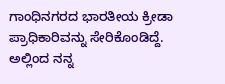ಗಾಂಧಿನಗರದ ಭಾರತೀಯ ಕ್ರೀಡಾ ಪ್ರಾಧಿಕಾರಿವನ್ನು ಸೇರಿಕೊಂಡಿದ್ದೆ. ಅಲ್ಲಿಂದ ನನ್ನ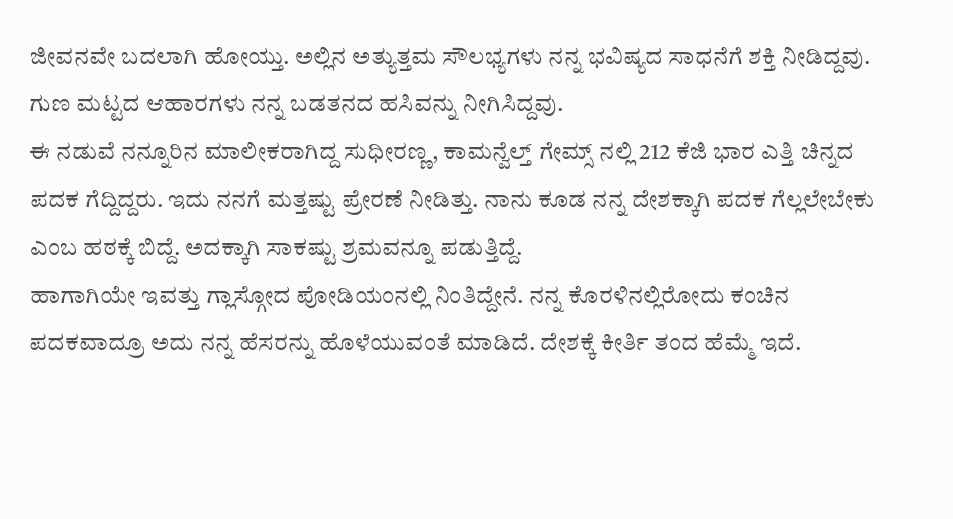ಜೀವನವೇ ಬದಲಾಗಿ ಹೋಯ್ತು. ಅಲ್ಲಿನ ಅತ್ಯುತ್ತಮ ಸೌಲಭ್ಯಗಳು ನನ್ನ ಭವಿಷ್ಯದ ಸಾಧನೆಗೆ ಶಕ್ತಿ ನೀಡಿದ್ದವು. ಗುಣ ಮಟ್ಟದ ಆಹಾರಗಳು ನನ್ನ ಬಡತನದ ಹಸಿವನ್ನು ನೀಗಿಸಿದ್ದವು.
ಈ ನಡುವೆ ನನ್ನೂರಿನ ಮಾಲೀಕರಾಗಿದ್ದ ಸುಧೀರಣ್ಣ, ಕಾಮನ್ವೆಲ್ತ್ ಗೇಮ್ಸ್ ನಲ್ಲಿ 212 ಕೆಜಿ ಭಾರ ಎತ್ತಿ ಚಿನ್ನದ ಪದಕ ಗೆದ್ದಿದ್ದರು. ಇದು ನನಗೆ ಮತ್ತಷ್ಟು ಪ್ರೇರಣೆ ನೀಡಿತ್ತು. ನಾನು ಕೂಡ ನನ್ನ ದೇಶಕ್ಕಾಗಿ ಪದಕ ಗೆಲ್ಲಲೇಬೇಕು ಎಂಬ ಹಠಕ್ಕೆ ಬಿದ್ದೆ. ಅದಕ್ಕಾಗಿ ಸಾಕಷ್ಟು ಶ್ರಮವನ್ನೂ ಪಡುತ್ತಿದ್ದೆ.
ಹಾಗಾಗಿಯೇ ಇವತ್ತು ಗ್ಲಾಸ್ಗೋದ ಪೋಡಿಯಂನಲ್ಲಿ ನಿಂತಿದ್ದೇನೆ. ನನ್ನ ಕೊರಳಿನಲ್ಲಿರೋದು ಕಂಚಿನ ಪದಕವಾದ್ರೂ ಅದು ನನ್ನ ಹೆಸರನ್ನು ಹೊಳೆಯುವಂತೆ ಮಾಡಿದೆ. ದೇಶಕ್ಕೆ ಕೀರ್ತಿ ತಂದ ಹೆಮ್ಮೆ ಇದೆ.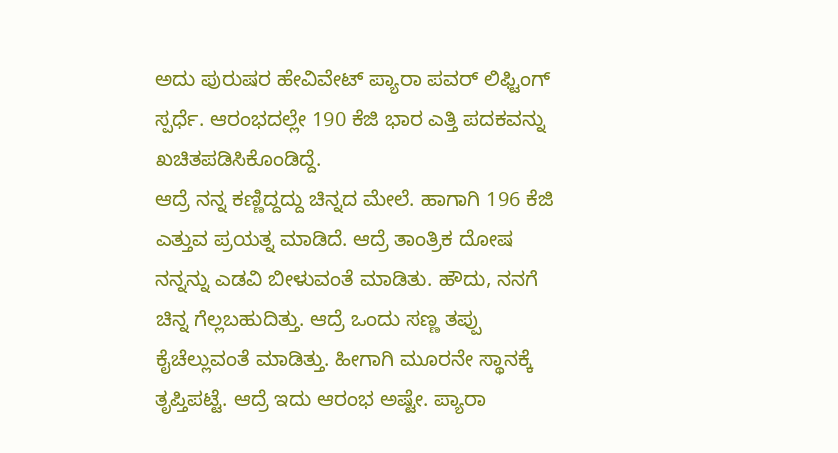ಅದು ಪುರುಷರ ಹೇವಿವೇಟ್ ಪ್ಯಾರಾ ಪವರ್ ಲಿಫ್ಟಿಂಗ್ ಸ್ಪರ್ಧೆ. ಆರಂಭದಲ್ಲೇ 190 ಕೆಜಿ ಭಾರ ಎತ್ತಿ ಪದಕವನ್ನು ಖಚಿತಪಡಿಸಿಕೊಂಡಿದ್ದೆ.
ಆದ್ರೆ ನನ್ನ ಕಣ್ಣಿದ್ದದ್ದು ಚಿನ್ನದ ಮೇಲೆ. ಹಾಗಾಗಿ 196 ಕೆಜಿ ಎತ್ತುವ ಪ್ರಯತ್ನ ಮಾಡಿದೆ. ಆದ್ರೆ ತಾಂತ್ರಿಕ ದೋಷ ನನ್ನನ್ನು ಎಡವಿ ಬೀಳುವಂತೆ ಮಾಡಿತು. ಹೌದು, ನನಗೆ ಚಿನ್ನ ಗೆಲ್ಲಬಹುದಿತ್ತು. ಆದ್ರೆ ಒಂದು ಸಣ್ಣ ತಪ್ಪು ಕೈಚೆಲ್ಲುವಂತೆ ಮಾಡಿತ್ತು. ಹೀಗಾಗಿ ಮೂರನೇ ಸ್ಥಾನಕ್ಕೆ ತೃಪ್ತಿಪಟ್ಟೆ. ಆದ್ರೆ ಇದು ಆರಂಭ ಅಷ್ಟೇ. ಪ್ಯಾರಾ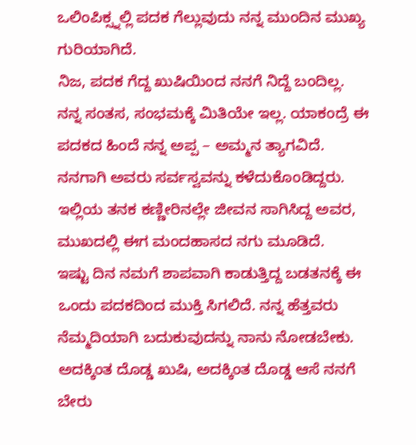ಒಲಿಂಪಿಕ್ಸ್ನಲ್ಲಿ ಪದಕ ಗೆಲ್ಲುವುದು ನನ್ನ ಮುಂದಿನ ಮುಖ್ಯ ಗುರಿಯಾಗಿದೆ.
ನಿಜ, ಪದಕ ಗೆದ್ದ ಖುಷಿಯಿಂದ ನನಗೆ ನಿದ್ದೆ ಬಂದಿಲ್ಲ. ನನ್ನ ಸಂತಸ, ಸಂಭಮಕ್ಕೆ ಮಿತಿಯೇ ಇಲ್ಲ. ಯಾಕಂದ್ರೆ ಈ ಪದಕದ ಹಿಂದೆ ನನ್ನ ಅಪ್ಪ – ಅಮ್ಮನ ತ್ಯಾಗವಿದೆ. ನನಗಾಗಿ ಅವರು ಸರ್ವಸ್ವವನ್ನು ಕಳೆದುಕೊಂಡಿದ್ದರು. ಇಲ್ಲಿಯ ತನಕ ಕಣ್ಣೀರಿನಲ್ಲೇ ಜೀವನ ಸಾಗಿಸಿದ್ದ ಅವರ, ಮುಖದಲ್ಲಿ ಈಗ ಮಂದಹಾಸದ ನಗು ಮೂಡಿದೆ.
ಇಷ್ಟು ದಿನ ನಮಗೆ ಶಾಪವಾಗಿ ಕಾಡುತ್ತಿದ್ದ ಬಡತನಕ್ಕೆ ಈ ಒಂದು ಪದಕದಿಂದ ಮುಕ್ತಿ ಸಿಗಲಿದೆ. ನನ್ನ ಹೆತ್ತವರು ನೆಮ್ಮದಿಯಾಗಿ ಬದುಕುವುದನ್ನು ನಾನು ನೋಡಬೇಕು. ಅದಕ್ಕಿಂತ ದೊಡ್ಡ ಖುಷಿ, ಅದಕ್ಕಿಂತ ದೊಡ್ಡ ಆಸೆ ನನಗೆ ಬೇರು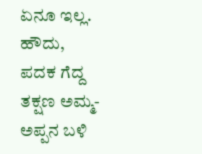ಏನೂ ಇಲ್ಲ.
ಹೌದು, ಪದಕ ಗೆದ್ದ ತಕ್ಷಣ ಅಮ್ಮ- ಅಪ್ಪನ ಬಳಿ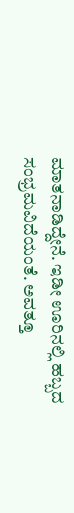ಮಾತನಾಡಿದ್ದೇನೆ. ಇಡೀ ಊರಿನಲ್ಲಿ ಹಬ್ಬದ ಸಂಭ್ರಮವಿದೆಯಂತೆ. ಅವತ್ತೂ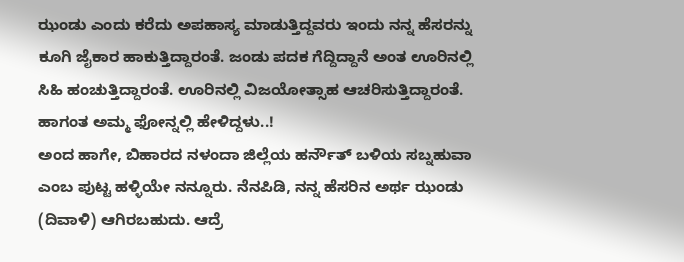ಝಂಡು ಎಂದು ಕರೆದು ಅಪಹಾಸ್ಯ ಮಾಡುತ್ತಿದ್ದವರು ಇಂದು ನನ್ನ ಹೆಸರನ್ನು ಕೂಗಿ ಜೈಕಾರ ಹಾಕುತ್ತಿದ್ದಾರಂತೆ. ಜಂಡು ಪದಕ ಗೆದ್ದಿದ್ದಾನೆ ಅಂತ ಊರಿನಲ್ಲಿ ಸಿಹಿ ಹಂಚುತ್ತಿದ್ದಾರಂತೆ. ಊರಿನಲ್ಲಿ ವಿಜಯೋತ್ಸಾಹ ಆಚರಿಸುತ್ತಿದ್ದಾರಂತೆ. ಹಾಗಂತ ಅಮ್ಮ ಫೋನ್ನಲ್ಲಿ ಹೇಳಿದ್ದಳು..!
ಅಂದ ಹಾಗೇ, ಬಿಹಾರದ ನಳಂದಾ ಜಿಲ್ಲೆಯ ಹರ್ನೌತ್ ಬಳಿಯ ಸಬ್ನಹುವಾ ಎಂಬ ಪುಟ್ಟ ಹಳ್ಳಿಯೇ ನನ್ನೂರು. ನೆನಪಿಡಿ, ನನ್ನ ಹೆಸರಿನ ಅರ್ಥ ಝಂಡು (ದಿವಾಳಿ) ಆಗಿರಬಹುದು. ಆದ್ರೆ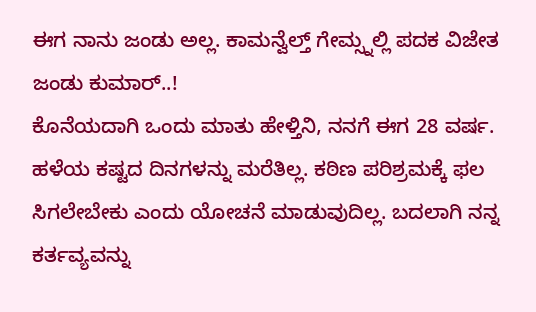ಈಗ ನಾನು ಜಂಡು ಅಲ್ಲ. ಕಾಮನ್ವೆಲ್ತ್ ಗೇಮ್ಸ್ನಲ್ಲಿ ಪದಕ ವಿಜೇತ ಜಂಡು ಕುಮಾರ್..!
ಕೊನೆಯದಾಗಿ ಒಂದು ಮಾತು ಹೇಳ್ತಿನಿ, ನನಗೆ ಈಗ 28 ವರ್ಷ. ಹಳೆಯ ಕಷ್ಟದ ದಿನಗಳನ್ನು ಮರೆತಿಲ್ಲ. ಕಠಿಣ ಪರಿಶ್ರಮಕ್ಕೆ ಫಲ ಸಿಗಲೇಬೇಕು ಎಂದು ಯೋಚನೆ ಮಾಡುವುದಿಲ್ಲ. ಬದಲಾಗಿ ನನ್ನ ಕರ್ತವ್ಯವನ್ನು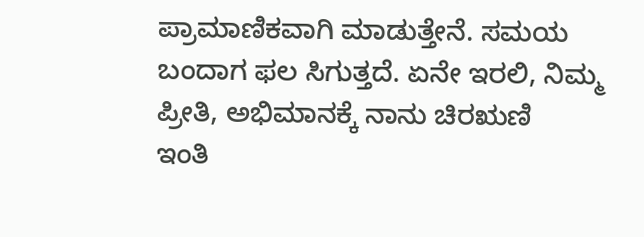ಪ್ರಾಮಾಣಿಕವಾಗಿ ಮಾಡುತ್ತೇನೆ. ಸಮಯ ಬಂದಾಗ ಫಲ ಸಿಗುತ್ತದೆ. ಏನೇ ಇರಲಿ, ನಿಮ್ಮ ಪ್ರೀತಿ, ಅಭಿಮಾನಕ್ಕೆ ನಾನು ಚಿರಋಣಿ
ಇಂತಿ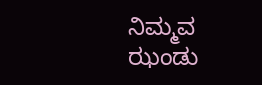ನಿಮ್ಮವ
ಝಂಡು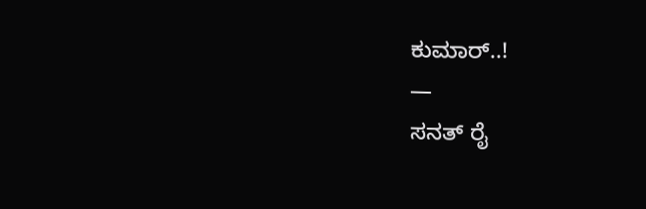ಕುಮಾರ್..!
—
ಸನತ್ ರೈ